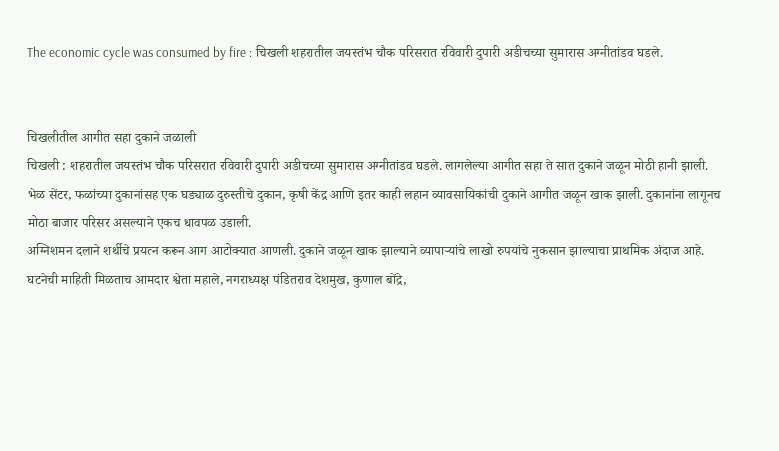The economic cycle was consumed by fire : चिखली शहरातील जयस्तंभ चौक परिसरात रविवारी दुपारी अडीचच्या सुमारास अग्नीतांडव घडले.


चिखलीतील आगीत सहा दुकाने जळाली
चिखली : शहरातील जयस्तंभ चौक परिसरात रविवारी दुपारी अडीचच्या सुमारास अग्नीतांडव घडले. लागलेल्या आगीत सहा ते सात दुकाने जळून मोठी हानी झाली.
भेळ सेंटर, फळांच्या दुकानांसह एक घड्याळ दुरुस्तीचे दुकान, कृषी केंद्र आणि इतर काही लहान व्यावसायिकांची दुकाने आगीत जळून खाक झाली. दुकानांना लागूनच मोठा बाजार परिसर असल्याने एकच धावपळ उडाली.
अग्निशमन दलाने शर्थीचे प्रयत्न करून आग आटोक्यात आणली. दुकाने जळून खाक झाल्याने व्यापाऱ्यांचे लाखो रुपयांचे नुकसान झाल्याचा प्राथमिक अंदाज आहे.
घटनेची माहिती मिळताच आमदार श्वेता महाले, नगराध्यक्ष पंडितराव देशमुख, कुणाल बोंद्रे,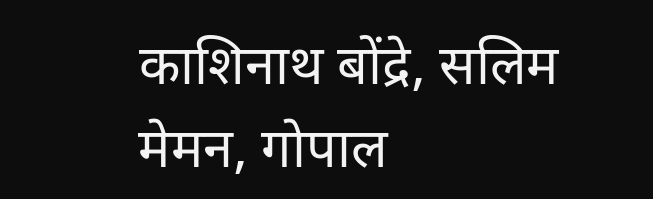काशिनाथ बोंद्रे, सलिम मेमन, गोपाल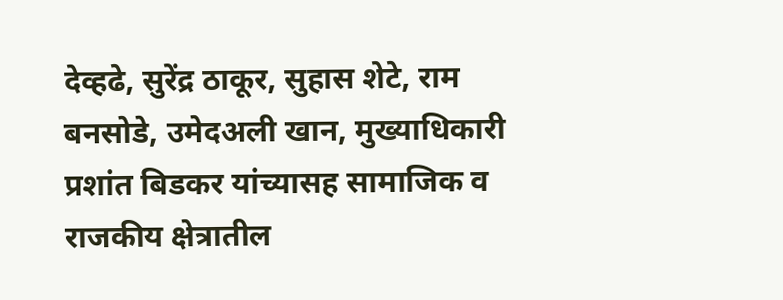देव्हढे, सुरेंद्र ठाकूर, सुहास शेटे, राम बनसोडे, उमेदअली खान, मुख्याधिकारी प्रशांत बिडकर यांच्यासह सामाजिक व राजकीय क्षेत्रातील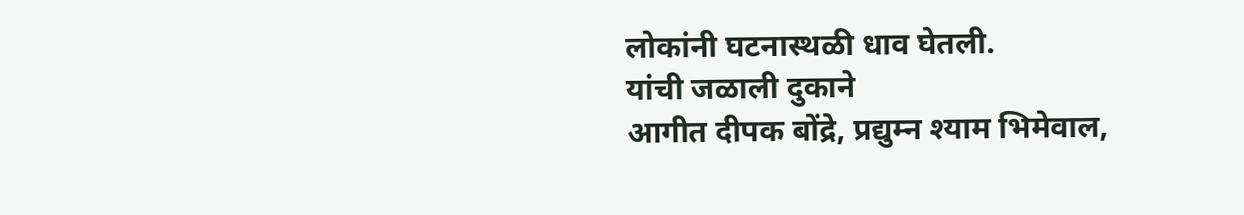लोकांनी घटनास्थळी धाव घेतली.
यांची जळाली दुकाने
आगीत दीपक बोंद्रे, प्रद्युम्न श्याम भिमेवाल,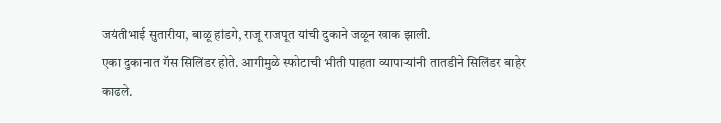जयंतीभाई सुतारीया, बाळू हांडगे, राजू राजपूत यांची दुकाने जळून खाक झाली.
एका दुकानात गॅस सिलिंडर होते. आगीमुळे स्फोटाची भीती पाहता व्यापाऱ्यांनी तातडीने सिलिंडर बाहेर काढले.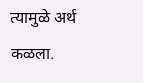त्यामुळे अर्थ कळला.